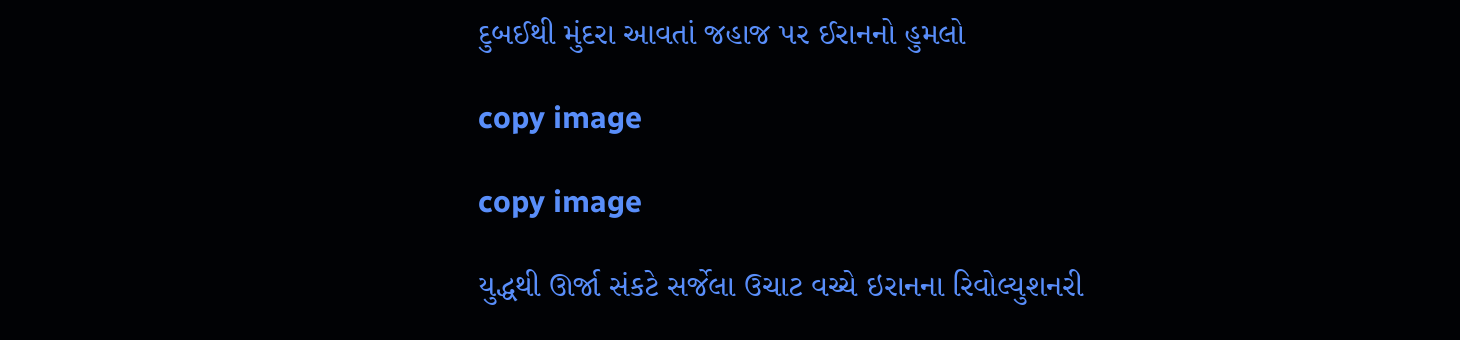દુબઈથી મુંદરા આવતાં જહાજ પર ઈરાનનો હુમલો

copy image

copy image

યુદ્ધથી ઊર્જા સંકટે સર્જેલા ઉચાટ વચ્ચે ઇરાનના રિવોલ્યુશનરી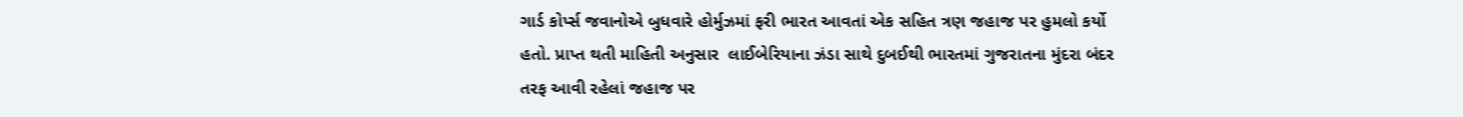ગાર્ડ કોર્પ્સ જવાનોએ બુધવારે હોર્મુઝમાં ફરી ભારત આવતાં એક સહિત ત્રણ જહાજ પર હુમલો કર્યો હતો. પ્રાપ્ત થતી માહિતી અનુસાર  લાઈબેરિયાના ઝંડા સાથે દુબઈથી ભારતમાં ગુજરાતના મુંદરા બંદર તરફ આવી રહેલાં જહાજ પર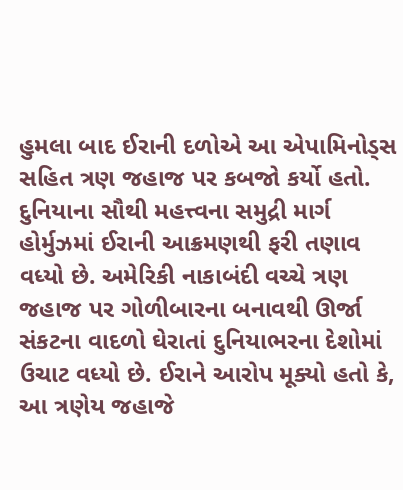હુમલા બાદ ઈરાની દળોએ આ એપામિનોડ્સ સહિત ત્રણ જહાજ પર કબજો કર્યો હતો. દુનિયાના સૌથી મહત્ત્વના સમુદ્રી માર્ગ હોર્મુઝમાં ઈરાની આક્રમણથી ફરી તણાવ વધ્યો છે. અમેરિકી નાકાબંદી વચ્ચે ત્રણ જહાજ પર ગોળીબારના બનાવથી ઊર્જા સંકટના વાદળો ઘેરાતાં દુનિયાભરના દેશોમાં ઉચાટ વધ્યો છે. ઈરાને આરોપ મૂક્યો હતો કે, આ ત્રણેય જહાજે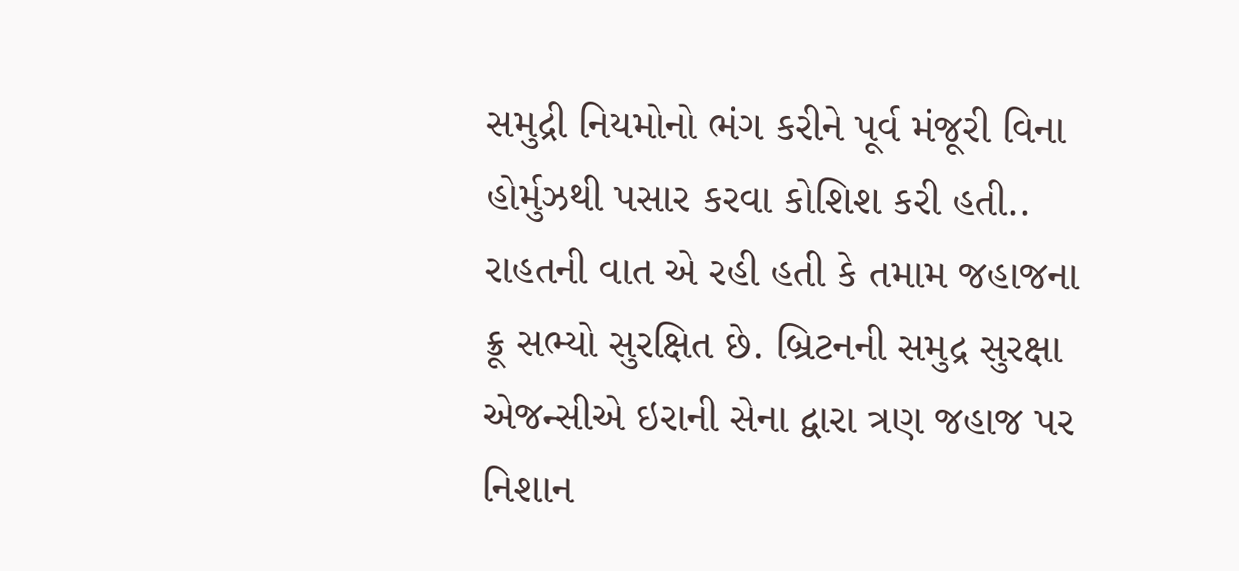સમુદ્રી નિયમોનો ભંગ કરીને પૂર્વ મંજૂરી વિના હોર્મુઝથી પસાર કરવા કોશિશ કરી હતી.. રાહતની વાત એ રહી હતી કે તમામ જહાજના ક્રૂ સભ્યો સુરક્ષિત છે. બ્રિટનની સમુદ્ર સુરક્ષા એજન્સીએ ઇરાની સેના દ્વારા ત્રણ જહાજ પર નિશાન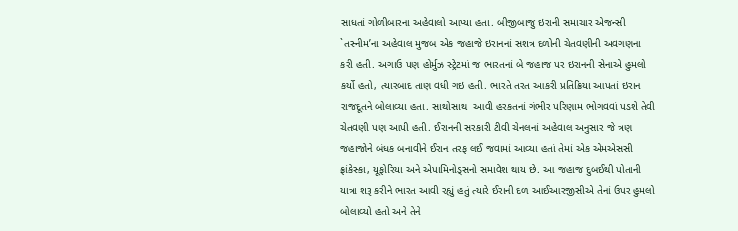સાધતાં ગોળીબારના અહેવાલો આપ્યા હતા. બીજીબાજુ ઇરાની સમાચાર એજન્સી `તસ્નીમ’ના અહેવાલ મુજબ એક જહાજે ઇરાનનાં સશત્ર દળોની ચેતવણીની અવગણના કરી હતી. અગાઉ પણ હોર્મુઝ સ્ટ્રેટમાં જ ભારતનાં બે જહાજ પર ઇરાનની સેનાએ હુમલો કર્યો હતો, ત્યારબાદ તાણ વધી ગઇ હતી. ભારતે તરત આકરી પ્રતિક્રિયા આપતાં ઇરાન રાજદૂતને બોલાવ્યા હતા. સાથોસાથ  આવી હરકતનાં ગંભીર પરિણામ ભોગવવાં પડશે તેવી ચેતવણી પણ આપી હતી. ઈરાનની સરકારી ટીવી ચેનલનાં અહેવાલ અનુસાર જે ત્રણ જહાજોને બંધક બનાવીને ઈરાન તરફ લઈ જવામાં આવ્યા હતાં તેમાં એક એમએસસી ફ્રાંકેસ્કા, યૂફોરિયા અને એપામિનોડ્સનો સમાવેશ થાય છે. આ જહાજ દુબઈથી પોતાની યાત્રા શરૂ કરીને ભારત આવી રહ્યું હતું ત્યારે ઈરાની દળ આઈઆરજીસીએ તેનાં ઉપર હુમલો બોલાવ્યો હતો અને તેને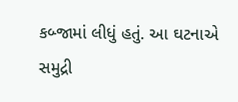કબ્જામાં લીધું હતું. આ ઘટનાએ સમુદ્રી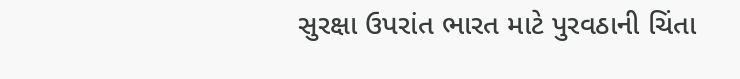સુરક્ષા ઉપરાંત ભારત માટે પુરવઠાની ચિંતા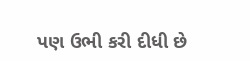પણ ઉભી કરી દીધી છે